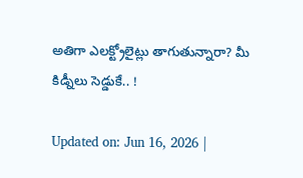అతిగా ఎలక్ట్రోలైట్లు తాగుతున్నారా? మీ కిడ్నీలు సెడ్డుకే.. !

Updated on: Jun 16, 2026 |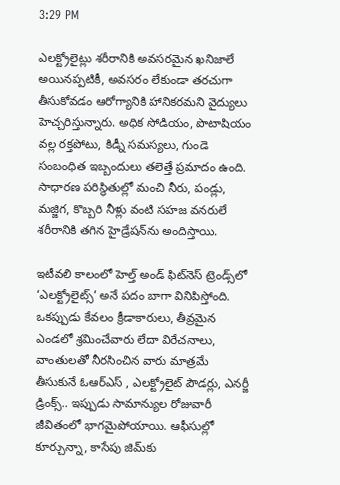3:29 PM

ఎలక్ట్రోలైట్లు శరీరానికి అవసరమైన ఖనిజాలే అయినప్పటికీ, అవసరం లేకుండా తరచుగా తీసుకోవడం ఆరోగ్యానికి హానికరమని వైద్యులు హెచ్చరిస్తున్నారు. అధిక సోడియం, పొటాషియం వల్ల రక్తపోటు, కిడ్నీ సమస్యలు, గుండె సంబంధిత ఇబ్బందులు తలెత్తే ప్రమాదం ఉంది. సాధారణ పరిస్థితుల్లో మంచి నీరు, పండ్లు, మజ్జిగ, కొబ్బరి నీళ్లు వంటి సహజ వనరులే శరీరానికి తగిన హైడ్రేషన్‌ను అందిస్తాయి.

ఇటీవలి కాలంలో హెల్త్ అండ్ ఫిట్‌నెస్ ట్రెండ్స్‌లో ‘ఎలక్ట్రోలైట్స్’ అనే పదం బాగా వినిపిస్తోంది. ఒకప్పుడు కేవలం క్రీడాకారులు, తీవ్రమైన ఎండలో శ్రమించేవారు లేదా విరేచనాలు, వాంతులతో నీరసించిన వారు మాత్రమే తీసుకునే ఓఆర్ఎస్ , ఎలక్ట్రోలైట్ పౌడర్లు, ఎనర్జీ డ్రింక్స్.. ఇప్పుడు సామాన్యుల రోజువారీ జీవితంలో భాగమైపోయాయి. ఆఫీసుల్లో కూర్చున్నా, కాసేపు జిమ్‌కు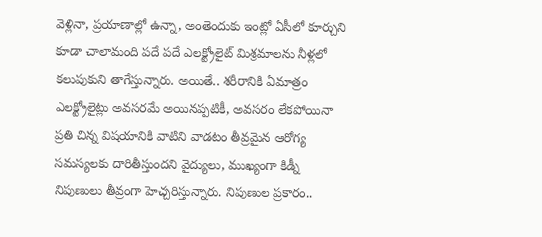వెళ్లినా, ప్రయాణాల్లో ఉన్నా, అంతెందుకు ఇంట్లో ఏసీలో కూర్చుని కూడా చాలామంది పదే పదే ఎలక్ట్రోలైట్ మిశ్రమాలను నీళ్లలో కలుపుకుని తాగేస్తున్నారు. అయితే.. శరీరానికి ఏమాత్రం ఎలక్ట్రోలైట్లు అవసరమే అయినప్పటికీ, అవసరం లేకపోయినా ప్రతి చిన్న విషయానికి వాటిని వాడటం తీవ్రమైన ఆరోగ్య సమస్యలకు దారితీస్తుందని వైద్యులు, ముఖ్యంగా కిడ్నీ నిపుణులు తీవ్రంగా హెచ్చరిస్తున్నారు. నిపుణుల ప్రకారం..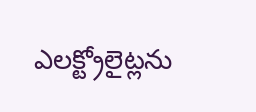ఎలక్ట్రోలైట్లను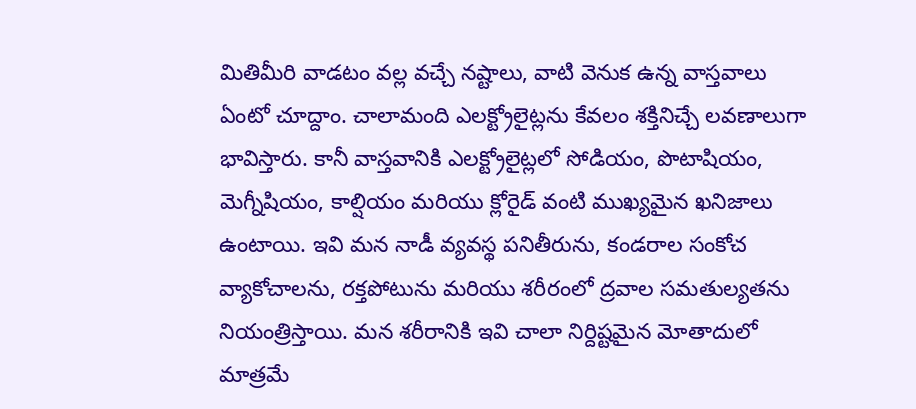మితిమీరి వాడటం వల్ల వచ్చే నష్టాలు, వాటి వెనుక ఉన్న వాస్తవాలు ఏంటో చూద్దాం. చాలామంది ఎలక్ట్రోలైట్లను కేవలం శక్తినిచ్చే లవణాలుగా భావిస్తారు. కానీ వాస్తవానికి ఎలక్ట్రోలైట్లలో సోడియం, పొటాషియం, మెగ్నీషియం, కాల్షియం మరియు క్లోరైడ్ వంటి ముఖ్యమైన ఖనిజాలు ఉంటాయి. ఇవి మన నాడీ వ్యవస్థ పనితీరును, కండరాల సంకోచ వ్యాకోచాలను, రక్తపోటును మరియు శరీరంలో ద్రవాల సమతుల్యతను నియంత్రిస్తాయి. మన శరీరానికి ఇవి చాలా నిర్దిష్టమైన మోతాదులో మాత్రమే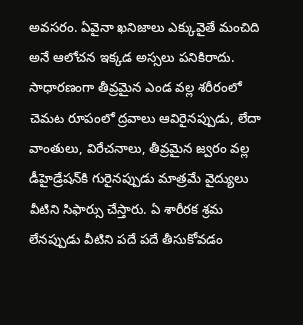అవసరం. ఏవైనా ఖనిజాలు ఎక్కువైతే మంచిది అనే ఆలోచన ఇక్కడ అస్సలు పనికిరాదు. సాధారణంగా తీవ్రమైన ఎండ వల్ల శరీరంలో చెమట రూపంలో ద్రవాలు ఆవిరైనప్పుడు, లేదా వాంతులు, విరేచనాలు, తీవ్రమైన జ్వరం వల్ల డీహైడ్రేషన్‌కి గురైనప్పుడు మాత్రమే వైద్యులు వీటిని సిఫార్సు చేస్తారు. ఏ శారీరక శ్రమ లేనప్పుడు వీటిని పదే పదే తీసుకోవడం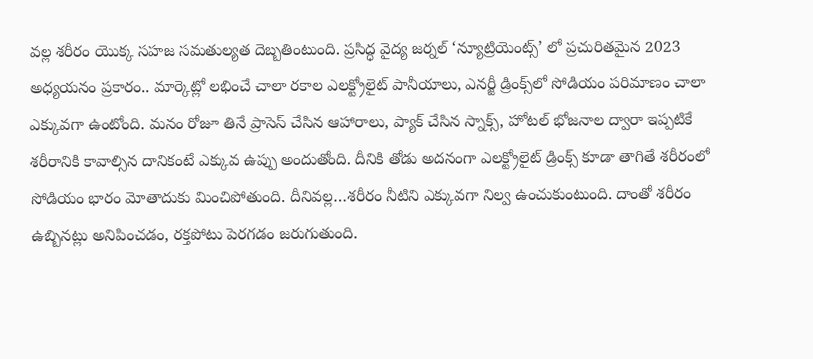వల్ల శరీరం యొక్క సహజ సమతుల్యత దెబ్బతింటుంది. ప్రసిద్ధ వైద్య జర్నల్ ‘న్యూట్రియెంట్స్’ లో ప్రచురితమైన 2023 అధ్యయనం ప్రకారం.. మార్కెట్లో లభించే చాలా రకాల ఎలక్ట్రోలైట్ పానీయాలు, ఎనర్జీ డ్రింక్స్‌లో సోడియం పరిమాణం చాలా ఎక్కువగా ఉంటోంది. మనం రోజూ తినే ప్రాసెస్ చేసిన ఆహారాలు, ప్యాక్ చేసిన స్నాక్స్, హోటల్ భోజనాల ద్వారా ఇప్పటికే శరీరానికి కావాల్సిన దానికంటే ఎక్కువ ఉప్పు అందుతోంది. దీనికి తోడు అదనంగా ఎలక్ట్రోలైట్ డ్రింక్స్ కూడా తాగితే శరీరంలో సోడియం భారం మోతాదుకు మించిపోతుంది. దీనివల్ల…శరీరం నీటిని ఎక్కువగా నిల్వ ఉంచుకుంటుంది. దాంతో శరీరం ఉబ్బినట్లు అనిపించడం, రక్తపోటు పెరగడం జరుగుతుంది.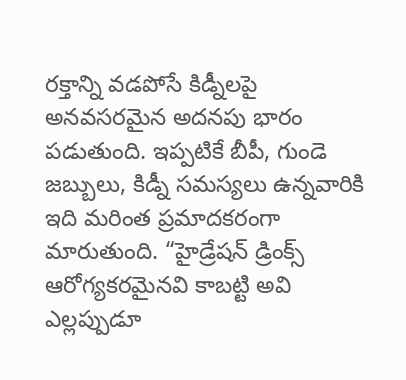రక్తాన్ని వడపోసే కిడ్నీలపై అనవసరమైన అదనపు భారం పడుతుంది. ఇప్పటికే బీపీ, గుండె జబ్బులు, కిడ్నీ సమస్యలు ఉన్నవారికి ఇది మరింత ప్రమాదకరంగా మారుతుంది. “హైడ్రేషన్ డ్రింక్స్ ఆరోగ్యకరమైనవి కాబట్టి అవి ఎల్లప్పుడూ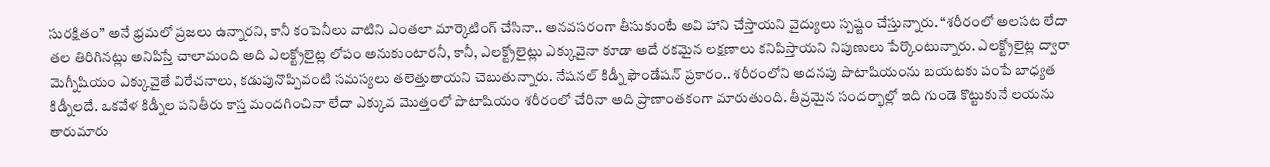సురక్షితం” అనే భ్రమలో ప్రజలు ఉన్నారని, కానీ కంపెనీలు వాటిని ఎంతలా మార్కెటింగ్ చేసినా.. అనవసరంగా తీసుకుంటే అవి హాని చేస్తాయని వైద్యులు స్పష్టం చేస్తున్నారు. “శరీరంలో అలసట లేదా తల తిరిగినట్లు అనిపిస్తే చాలామంది అది ఎలక్ట్రోలైట్ల లోపం అనుకుంటారనీ, కానీ, ఎలక్ట్రోలైట్లు ఎక్కువైనా కూడా అదే రకమైన లక్షణాలు కనిపిస్తాయని నిపుణులు పేర్కొంటున్నారు. ఎలక్ట్రోలైట్ల ద్వారా మెగ్నీషియం ఎక్కువైతే విరేచనాలు, కడుపునొప్పివంటి సమస్యలు తలెత్తుతాయని చెబుతున్నారు. నేషనల్ కిడ్నీ ఫౌండేషన్ ప్రకారం.. శరీరంలోని అదనపు పొటాషియంను బయటకు పంపే బాధ్యత కిడ్నీలదే. ఒకవేళ కిడ్నీల పనితీరు కాస్త మందగించినా లేదా ఎక్కువ మొత్తంలో పొటాషియం శరీరంలో చేరినా అది ప్రాణాంతకంగా మారుతుంది. తీవ్రమైన సందర్భాల్లో ఇది గుండె కొట్టుకునే లయను తారుమారు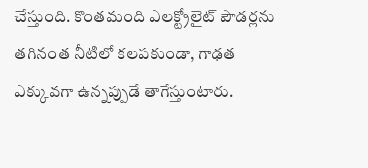చేస్తుంది. కొంతమంది ఎలక్ట్రోలైట్ పౌడర్లను తగినంత నీటిలో కలపకుండా, గాఢత ఎక్కువగా ఉన్నప్పుడే తాగేస్తుంటారు.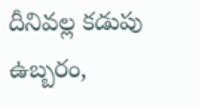దీనివల్ల కడుపు ఉబ్బరం,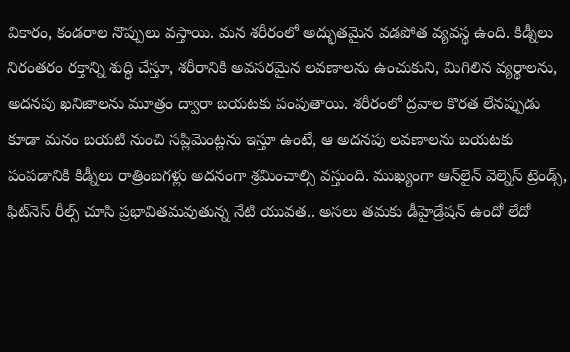వికారం, కండరాల నొప్పులు వస్తాయి. మన శరీరంలో అద్భుతమైన వడపోత వ్యవస్థ ఉంది. కిడ్నీలు నిరంతరం రక్తాన్ని శుద్ధి చేస్తూ, శరీరానికి అవసరమైన లవణాలను ఉంచుకుని, మిగిలిన వ్యర్థాలను, అదనపు ఖనిజాలను మూత్రం ద్వారా బయటకు పంపుతాయి. శరీరంలో ద్రవాల కొరత లేనప్పుడు కూడా మనం బయటి నుంచి సప్లిమెంట్లను ఇస్తూ ఉంటే, ఆ అదనపు లవణాలను బయటకు పంపడానికి కిడ్నీలు రాత్రింబగళ్లు అదనంగా శ్రమించాల్సి వస్తుంది. ముఖ్యంగా ఆన్‌లైన్ వెల్నెస్ ట్రెండ్స్, ఫిట్‌నెస్ రీల్స్ చూసి ప్రభావితమవుతున్న నేటి యువత.. అసలు తమకు డీహైడ్రేషన్ ఉందో లేదో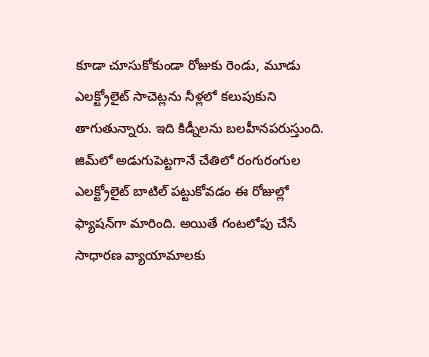కూడా చూసుకోకుండా రోజుకు రెండు, మూడు ఎలక్ట్రోలైట్ సాచెట్లను నీళ్లలో కలుపుకుని తాగుతున్నారు. ఇది కిడ్నీలను బలహీనపరుస్తుంది. జిమ్‌లో అడుగుపెట్టగానే చేతిలో రంగురంగుల ఎలక్ట్రోలైట్ బాటిల్ పట్టుకోవడం ఈ రోజుల్లో ఫ్యాషన్‌గా మారింది. అయితే గంటలోపు చేసే సాధారణ వ్యాయామాలకు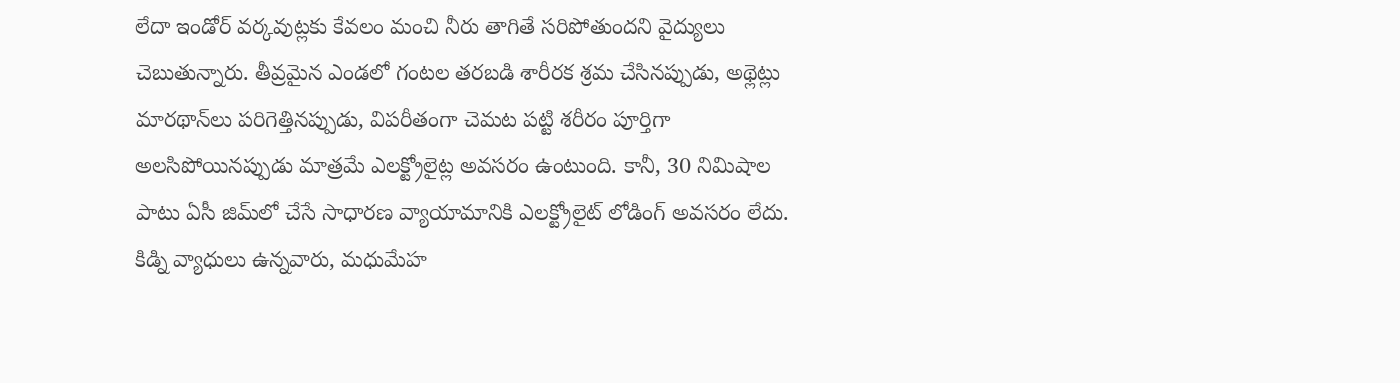లేదా ఇండోర్ వర్కవుట్లకు కేవలం మంచి నీరు తాగితే సరిపోతుందని వైద్యులు చెబుతున్నారు. తీవ్రమైన ఎండలో గంటల తరబడి శారీరక శ్రమ చేసినప్పుడు, అథ్లెట్లు మారథాన్‌లు పరిగెత్తినప్పుడు, విపరీతంగా చెమట పట్టి శరీరం పూర్తిగా అలసిపోయినప్పుడు మాత్రమే ఎలక్ట్రోలైట్ల అవసరం ఉంటుంది. కానీ, 30 నిమిషాల పాటు ఏసీ జిమ్‌లో చేసే సాధారణ వ్యాయామానికి ఎలక్ట్రోలైట్ లోడింగ్ అవసరం లేదు. కిడ్ని వ్యాధులు ఉన్నవారు, మధుమేహ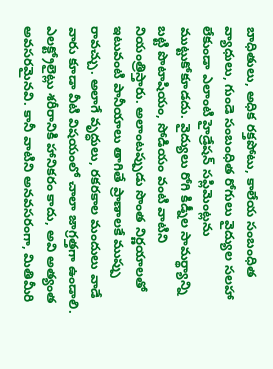బాధితులు, అధిక రక్తపోటు, కాలేయ సంబంధిత వ్యాధులు, గుండె సంబంధిత రోగులు వైద్యుల సలహా లేకుండా ఎలాంటి హైడ్రేషన్ సప్లిమెంట్లను ముట్టుకోకూడదు. వైద్యులు రోగి కిడ్నీల సామర్థ్యాన్ని బట్టి పొటాషియం, సోడియం వంటి వాటిని నియంత్రిస్తారు. అలాంటప్పుడు సొంత నిర్ణయాలతో ఇటువంటి పానీయాలు తాగితే ప్రాణాలకే ముప్పు రావచ్చు. అలాగే వృద్ధులు, రకరకాల మందులు వాడే వారు కూడా వీటి విషయంలో చాలా జాగ్రత్తగా ఉండాలి. ఎలక్ట్రోలైట్లు శరీరానికి హానికరం కాదు, అవి అత్యంత అవసరమైనవి. కానీ వాటిని అనవసరంగా, మితిమీరి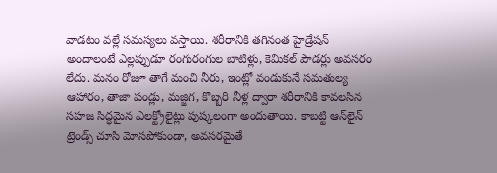వాడటం వల్లే సమస్యలు వస్తాయి. శరీరానికి తగినంత హైడ్రేషన్ అందాలంటే ఎల్లప్పుడూ రంగురంగుల బాటిళ్లు, కెమికల్ పౌడర్లు అవసరం లేదు. మనం రోజూ తాగే మంచి నీరు, ఇంట్లో వండుకునే సమతుల్య ఆహారం, తాజా పండ్లు, మజ్జిగ, కొబ్బరి నీళ్ల ద్వారా శరీరానికి కావలసిన సహజ సిద్ధమైన ఎలక్ట్రోలైట్లు పుష్కలంగా అందుతాయి. కాబట్టి ఆన్‌లైన్ ట్రెండ్స్ చూసి మోసపోకుండా, అవసరమైతే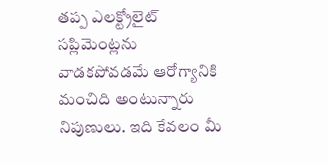తప్ప ఎలక్ట్రోలైట్ సప్లిమెంట్లను వాడకపోవడమే ఆరోగ్యానికి మంచిది అంటున్నారు నిపుణులు. ఇది కేవలం మీ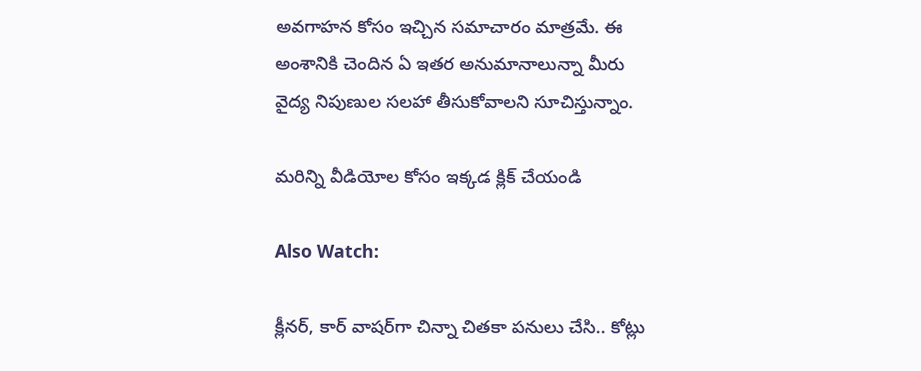అవగాహన కోసం ఇచ్చిన సమాచారం మాత్రమే. ఈ అంశానికి చెందిన ఏ ఇతర అనుమానాలున్నా మీరు వైద్య నిపుణుల సలహా తీసుకోవాలని సూచిస్తున్నాం.

మరిన్ని వీడియోల కోసం ఇక్కడ క్లిక్ చేయండి

Also Watch:

క్లీనర్‌, కార్ వాషర్‌గా చిన్నా చితకా పనులు చేసి.. కోట్లు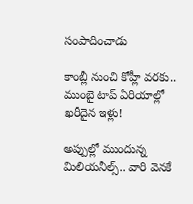సంపాదించాడు

కాంబ్లీ నుంచి కోహ్లీ వరకు.. ముంబై టాప్ ఏరియాల్లో ఖరీదైన ఇళ్లు!

అప్పుల్లో ముందున్న మిలియనీల్స్.. వారి వెనకే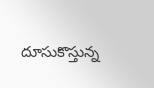దూసుకొస్తున్న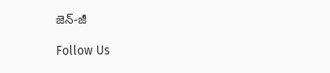జెన్-జీ

Follow Us